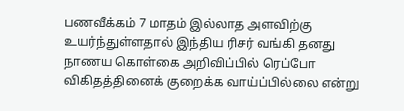பணவீக்கம் 7 மாதம் இல்லாத அளவிற்கு உயர்ந்துள்ளதால் இந்திய ரிசர் வங்கி தனது நாணய கொள்கை அறிவிப்பில் ரெப்போ விகிதத்தினைக் குறைக்க வாய்ப்பில்லை என்று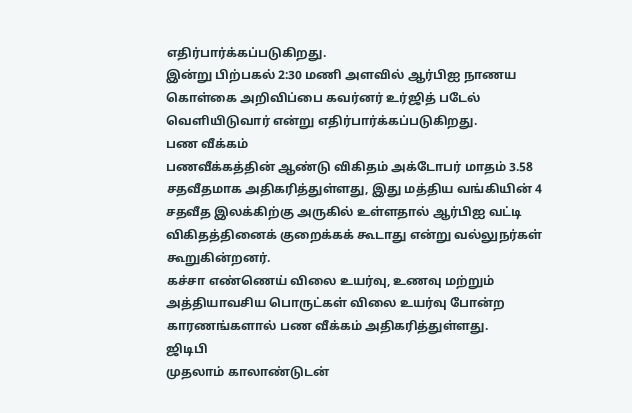எதிர்பார்க்கப்படுகிறது.
இன்று பிற்பகல் 2:30 மணி அளவில் ஆர்பிஐ நாணய கொள்கை அறிவிப்பை கவர்னர் உர்ஜித் படேல் வெளியிடுவார் என்று எதிர்பார்க்கப்படுகிறது.
பண வீக்கம்
பணவீக்கத்தின் ஆண்டு விகிதம் அக்டோபர் மாதம் 3.58 சதவீதமாக அதிகரித்துள்ளது, இது மத்திய வங்கியின் 4 சதவீத இலக்கிற்கு அருகில் உள்ளதால் ஆர்பிஐ வட்டி விகிதத்தினைக் குறைக்கக் கூடாது என்று வல்லுநர்கள் கூறுகின்றனர்.
கச்சா எண்ணெய் விலை உயர்வு, உணவு மற்றும் அத்தியாவசிய பொருட்கள் விலை உயர்வு போன்ற காரணங்களால் பண வீக்கம் அதிகரித்துள்ளது.
ஜிடிபி
முதலாம் காலாண்டுடன்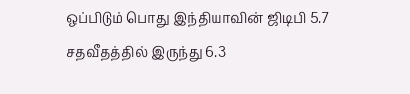ஒப்பிடும் பொது இந்தியாவின் ஜிடிபி 5.7 சதவீதத்தில் இருந்து 6.3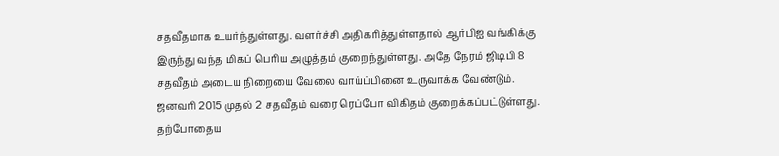சதவீதமாக உயர்ந்துள்ளது. வளர்ச்சி அதிகரித்துள்ளதால் ஆர்பிஐ வங்கிக்கு இருந்து வந்த மிகப் பெரிய அழுத்தம் குறைந்துள்ளது. அதே நேரம் ஜிடிபி 8 சதவீதம் அடைய நிறையை வேலை வாய்ப்பினை உருவாக்க வேண்டும். ஜனவரி 2015 முதல் 2 சதவீதம் வரை ரெப்போ விகிதம் குறைக்கப்பட்டுள்ளது.
தற்போதைய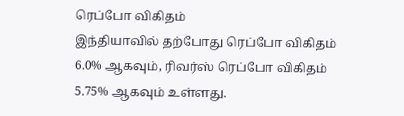ரெப்போ விகிதம்
இந்தியாவில் தற்போது ரெப்போ விகிதம் 6.0% ஆகவும், ரிவர்ஸ் ரெப்போ விகிதம் 5.75% ஆகவும் உள்ளது.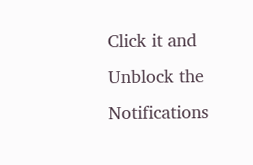Click it and Unblock the Notifications